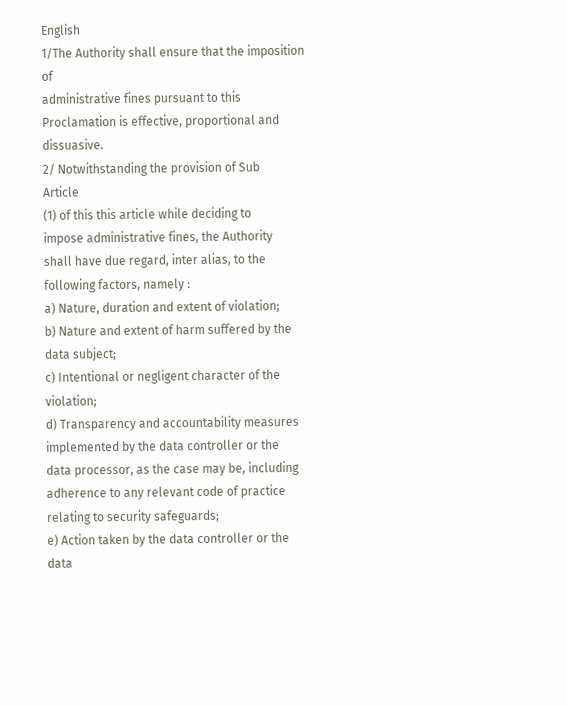English
1/The Authority shall ensure that the imposition of
administrative fines pursuant to this
Proclamation is effective, proportional and
dissuasive.
2/ Notwithstanding the provision of Sub
Article
(1) of this this article while deciding to
impose administrative fines, the Authority
shall have due regard, inter alias, to the
following factors, namely :
a) Nature, duration and extent of violation;
b) Nature and extent of harm suffered by the
data subject;
c) Intentional or negligent character of the
violation;
d) Transparency and accountability measures
implemented by the data controller or the
data processor, as the case may be, including
adherence to any relevant code of practice
relating to security safeguards;
e) Action taken by the data controller or the data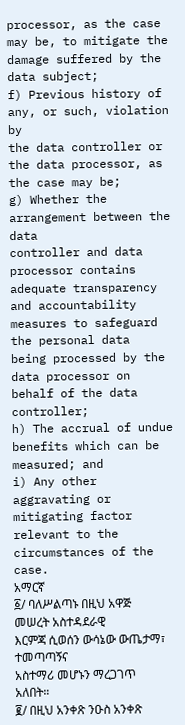processor, as the case may be, to mitigate the
damage suffered by the data subject;
f) Previous history of any, or such, violation by
the data controller or the data processor, as
the case may be;
g) Whether the arrangement between the data
controller and data processor contains
adequate transparency and accountability
measures to safeguard the personal data
being processed by the data processor on
behalf of the data controller;
h) The accrual of undue benefits which can be
measured; and
i) Any other aggravating or mitigating factor
relevant to the circumstances of the case.
አማርኛ
፩/ ባለሥልጣኑ በዚህ አዋጅ መሠረት አስተዳደራዊ
እርምጃ ሲወሰን ውሳኔው ውጤታማ፣ ተመጣጣኝና
አስተማሪ መሆኑን ማረጋገጥ አለበት።
፪/ በዚህ አንቀጽ ንዑስ አንቀጽ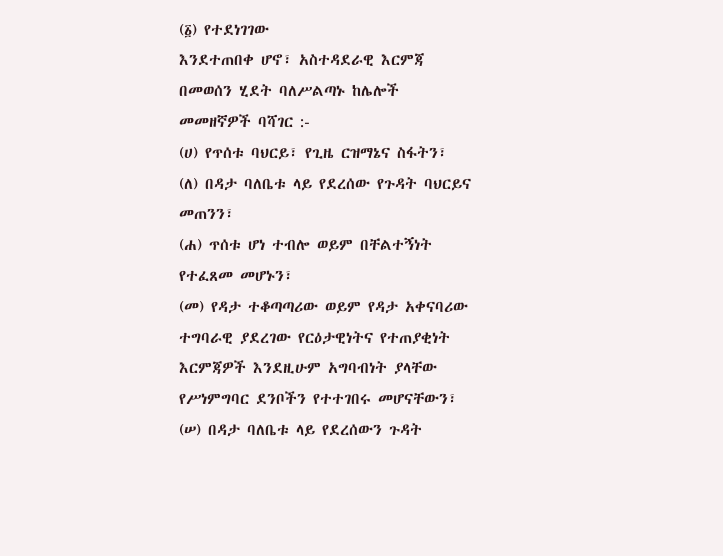(፩) የተደነገገው
እንደተጠበቀ ሆኖ፣ አስተዳደራዊ እርምጃ
በመወሰን ሂደት ባለሥልጣኑ ከሌሎች
መመዘኛዎች ባሻገር :-
(ሀ) የጥሰቱ ባህርይ፣ የጊዜ ርዝማኔና ስፋትን፣
(ለ) በዳታ ባለቤቱ ላይ የደረሰው የጉዳት ባህርይና
መጠንን፣
(ሐ) ጥሰቱ ሆነ ተብሎ ወይም በቸልተኝነት
የተፈጸመ መሆኑን፣
(መ) የዳታ ተቆጣጣሪው ወይም የዳታ አቀናባሪው
ተግባራዊ ያደረገው የርዕታዊነትና የተጠያቂነት
እርምጃዎች እንደዚሁም አግባብነት ያላቸው
የሥነምግባር ደንቦችን የተተገበሩ መሆናቸውን፣
(ሠ) በዳታ ባለቤቱ ላይ የደረሰውን ጉዳት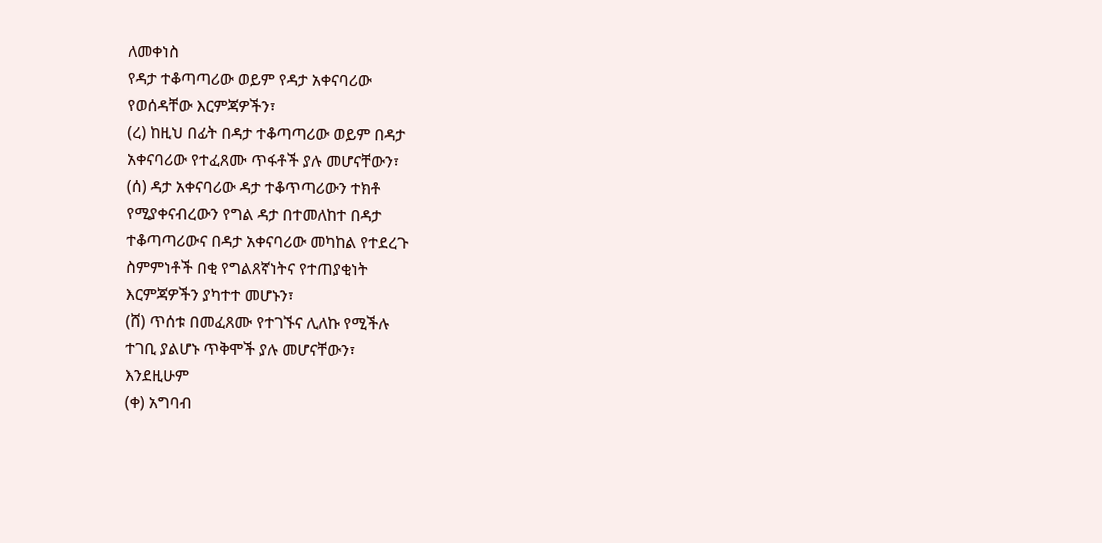ለመቀነስ
የዳታ ተቆጣጣሪው ወይም የዳታ አቀናባሪው
የወሰዳቸው እርምጃዎችን፣
(ረ) ከዚህ በፊት በዳታ ተቆጣጣሪው ወይም በዳታ
አቀናባሪው የተፈጸሙ ጥፋቶች ያሉ መሆናቸውን፣
(ሰ) ዳታ አቀናባሪው ዳታ ተቆጥጣሪውን ተክቶ
የሚያቀናብረውን የግል ዳታ በተመለከተ በዳታ
ተቆጣጣሪውና በዳታ አቀናባሪው መካከል የተደረጉ
ስምምነቶች በቂ የግልጸኛነትና የተጠያቂነት
እርምጃዎችን ያካተተ መሆኑን፣
(ሸ) ጥሰቱ በመፈጸሙ የተገኙና ሊለኩ የሚችሉ
ተገቢ ያልሆኑ ጥቅሞች ያሉ መሆናቸውን፣
እንደዚሁም
(ቀ) አግባብ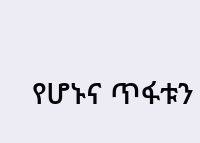የሆኑና ጥፋቱን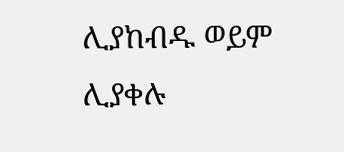ሊያከብዱ ወይም
ሊያቀሉ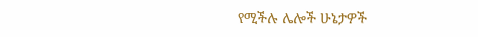የሚችሉ ሌሎች ሁኔታዎች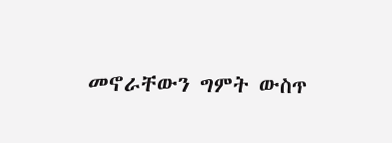መኖራቸውን ግምት ውስጥ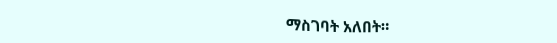ማስገባት አለበት።